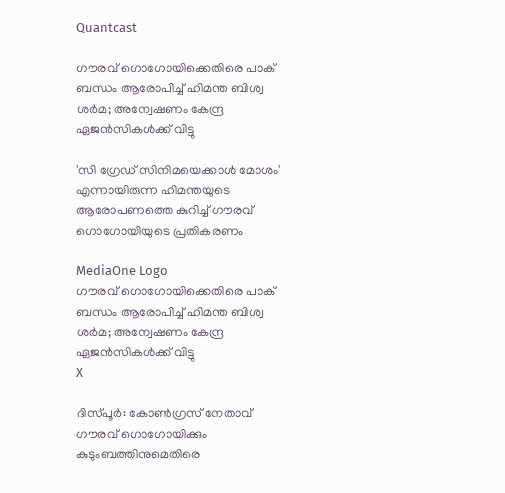Quantcast

ഗൗരവ് ഗൊഗോയിക്കെതിരെ പാക് ബന്ധം ആരോപിച്ച് ഹിമന്ത ബിശ്വ ശർമ; അന്വേഷണം കേന്ദ്ര ഏജൻസികൾക്ക് വിട്ടു

'സി ഗ്രേഡ് സിനിമയെക്കാൾ മോശം' എന്നായിരുന്ന ഹിമന്തയുടെ ആരോപണത്തെ കുറിച്ച് ഗൗരവ് ഗൊഗോയിയുടെ പ്രതികരണം

MediaOne Logo
ഗൗരവ് ഗൊഗോയിക്കെതിരെ പാക് ബന്ധം ആരോപിച്ച് ഹിമന്ത ബിശ്വ ശർമ; അന്വേഷണം കേന്ദ്ര ഏജൻസികൾക്ക് വിട്ടു
X

ദിസ്പൂർ: കോൺഗ്രസ് നേതാവ് ഗൗരവ് ഗൊഗോയിക്കും കുടുംബത്തിനുമെതിരെ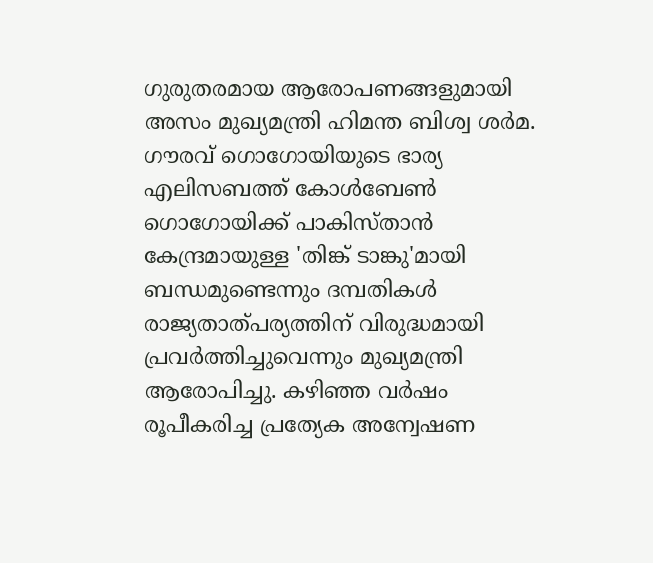ഗുരുതരമായ ആരോപണങ്ങളുമായി അസം മുഖ്യമന്ത്രി ഹിമന്ത ബിശ്വ ശർമ. ഗൗരവ് ഗൊഗോയിയുടെ ഭാര്യ എലിസബത്ത് കോൾബേൺ ഗൊഗോയിക്ക് പാകിസ്താൻ കേന്ദ്രമായുള്ള 'തിങ്ക് ടാങ്കു'മായി ബന്ധമുണ്ടെന്നും ദമ്പതികൾ രാജ്യതാത്പര്യത്തിന് വിരുദ്ധമായി പ്രവർത്തിച്ചുവെന്നും മുഖ്യമന്ത്രി ആരോപിച്ചു. കഴിഞ്ഞ വർഷം രൂപീകരിച്ച പ്രത്യേക അന്വേഷണ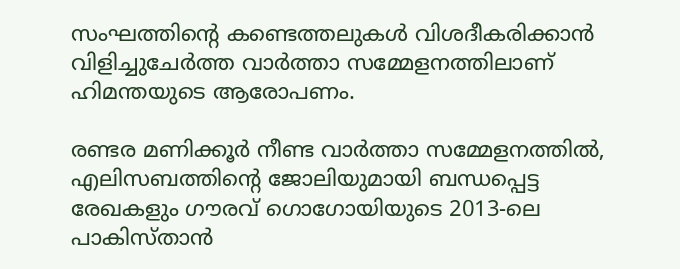സംഘത്തിന്റെ കണ്ടെത്തലുകൾ വിശദീകരിക്കാൻ വിളിച്ചുചേർത്ത വാർത്താ സമ്മേളനത്തിലാണ് ഹിമന്തയുടെ ആരോപണം.

രണ്ടര മണിക്കൂർ നീണ്ട വാർത്താ സമ്മേളനത്തിൽ, എലിസബത്തിന്റെ ജോലിയുമായി ബന്ധപ്പെട്ട രേഖകളും ഗൗരവ് ഗൊഗോയിയുടെ 2013-ലെ പാകിസ്താൻ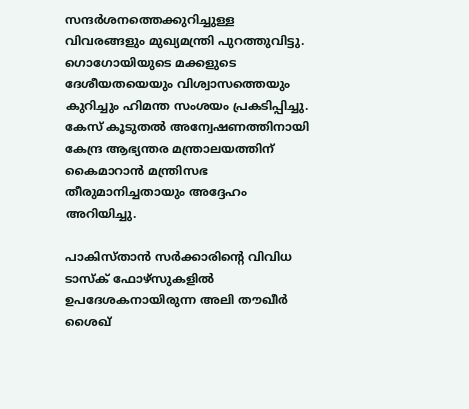സന്ദർശനത്തെക്കുറിച്ചുള്ള വിവരങ്ങളും മുഖ്യമന്ത്രി പുറത്തുവിട്ടു. ഗൊഗോയിയുടെ മക്കളുടെ ദേശീയതയെയും വിശ്വാസത്തെയും കുറിച്ചും ഹിമന്ത സംശയം പ്രകടിപ്പിച്ചു. കേസ് കൂടുതൽ അന്വേഷണത്തിനായി കേന്ദ്ര ആഭ്യന്തര മന്ത്രാലയത്തിന് കൈമാറാൻ മന്ത്രിസഭ തീരുമാനിച്ചതായും അദ്ദേഹം അറിയിച്ചു.

പാകിസ്താൻ സർക്കാരിന്റെ വിവിധ ടാസ്‌ക് ഫോഴ്സുകളിൽ ഉപദേശകനായിരുന്ന അലി തൗഖീർ ശൈഖ്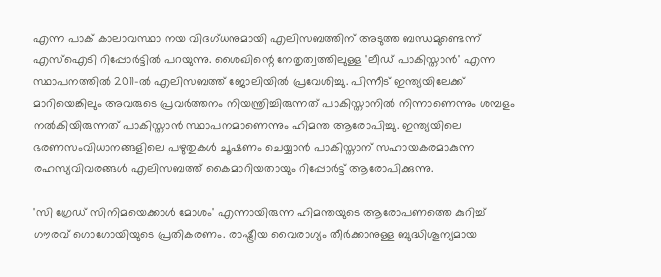എന്ന പാക് കാലാവസ്ഥാ നയ വിദഗ്ധനുമായി എലിസബത്തിന് അടുത്ത ബന്ധമുണ്ടെന്ന് എസ്‌ഐടി റിപ്പോർട്ടിൽ പറയുന്നു. ശൈഖിന്റെ നേതൃത്വത്തിലുള്ള 'ലീഡ് പാകിസ്താൻ' എന്ന സ്ഥാപനത്തിൽ 2011-ൽ എലിസബത്ത് ജോലിയിൽ പ്രവേശിച്ചു. പിന്നീട് ഇന്ത്യയിലേക്ക് മാറിയെങ്കിലും അവരുടെ പ്രവർത്തനം നിയന്ത്രിച്ചിരുന്നത് പാകിസ്താനിൽ നിന്നാണെന്നും ശമ്പളം നൽകിയിരുന്നത് പാകിസ്താൻ സ്ഥാപനമാണെന്നും ഹിമന്ത ആരോപിച്ചു. ഇന്ത്യയിലെ ഭരണസംവിധാനങ്ങളിലെ പഴുതുകൾ ചൂഷണം ചെയ്യാൻ പാകിസ്താന് സഹായകരമാകുന്ന രഹസ്യവിവരങ്ങൾ എലിസബത്ത് കൈമാറിയതായും റിപ്പോർട്ട് ആരോപിക്കുന്നു.

'സി ഗ്രേഡ് സിനിമയെക്കാൾ മോശം' എന്നായിരുന്ന ഹിമന്തയുടെ ആരോപണത്തെ കുറിച്ച് ഗൗരവ് ഗൊഗോയിയുടെ പ്രതികരണം. രാഷ്ട്രീയ വൈരാഗ്യം തീർക്കാനുള്ള ബുദ്ധിശൂന്യമായ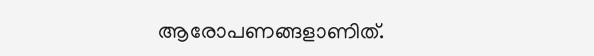ആരോപണങ്ങളാണിത്.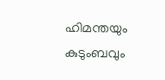ഹിമന്തയും കുടുംബവും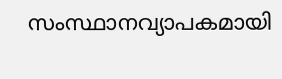സംസ്ഥാനവ്യാപകമായി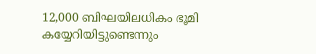12,000 ബിഘയിലധികം ഭൂമി കയ്യേറിയിട്ടുണ്ടെന്നും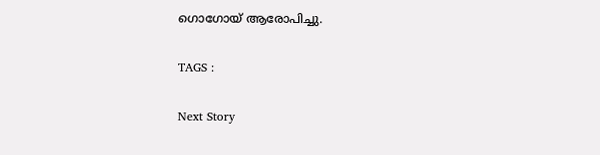ഗൊഗോയ് ആരോപിച്ചു.

TAGS :

Next Story